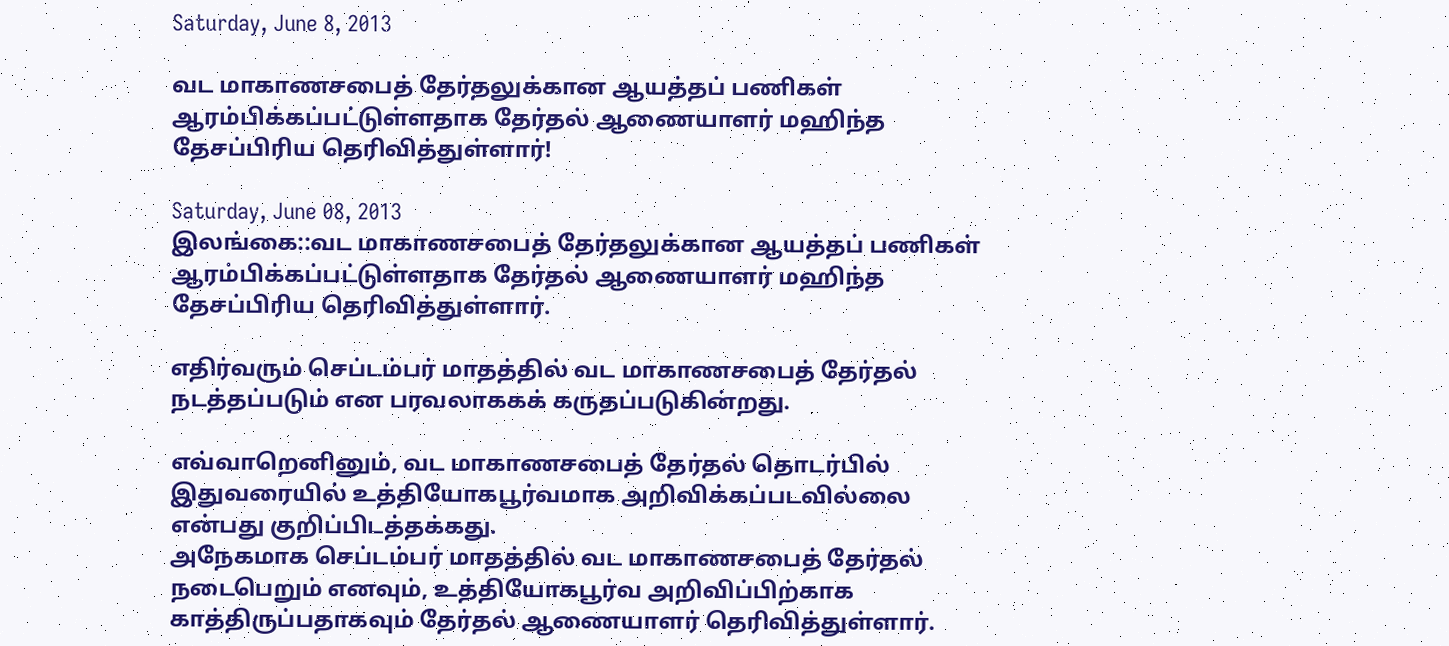Saturday, June 8, 2013

வட மாகாணசபைத் தேர்தலுக்கான ஆயத்தப் பணிகள் ஆரம்பிக்கப்பட்டுள்ளதாக தேர்தல் ஆணையாளர் மஹிந்த தேசப்பிரிய தெரிவித்துள்ளார்!

Saturday, June 08, 2013
இலங்கை::வட மாகாணசபைத் தேர்தலுக்கான ஆயத்தப் பணிகள் ஆரம்பிக்கப்பட்டுள்ளதாக தேர்தல் ஆணையாளர் மஹிந்த தேசப்பிரிய தெரிவித்துள்ளார்.

எதிர்வரும் செப்டம்பர் மாதத்தில் வட மாகாணசபைத் தேர்தல் நடத்தப்படும் என பரவலாககக் கருதப்படுகின்றது.

எவ்வாறெனினும், வட மாகாணசபைத் தேர்தல் தொடர்பில் இதுவரையில் உத்தியோகபூர்வமாக அறிவிக்கப்படவில்லை என்பது குறிப்பிடத்தக்கது.
அநேகமாக செப்டம்பர் மாதத்தில் வட மாகாணசபைத் தேர்தல் நடைபெறும் எனவும், உத்தியோகபூர்வ அறிவிப்பிற்காக காத்திருப்பதாகவும் தேர்தல் ஆணையாளர் தெரிவித்துள்ளார்.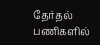தேர்தல் பணிகளில்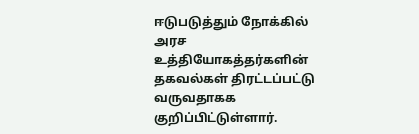ஈடுபடுத்தும் நோக்கில் அரச உத்தியோகத்தர்களின் தகவல்கள் திரட்டப்பட்டு வருவதாகக குறிப்பிட்டுள்ளார்.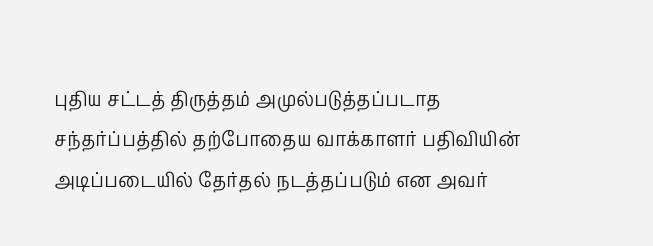புதிய சட்டத் திருத்தம் அமுல்படுத்தப்படாத சந்தர்ப்பத்தில் தற்போதைய வாக்காளர் பதிவியின் அடிப்படையில் தேர்தல் நடத்தப்படும் என அவர்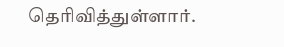தெரிவித்துள்ளார்.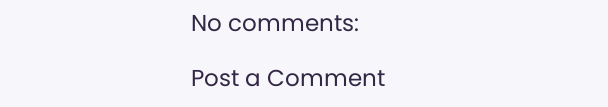No comments:

Post a Comment